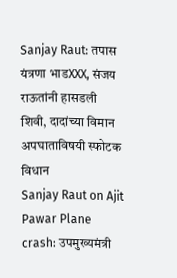Sanjay Raut: तपास यंत्रणा भाडXXX, संजय राऊतांनी हासडली शिवी, दादांच्या विमान अपघाताविषयी स्फोटक विधान
Sanjay Raut on Ajit Pawar Plane crash: उपमुख्यमंत्री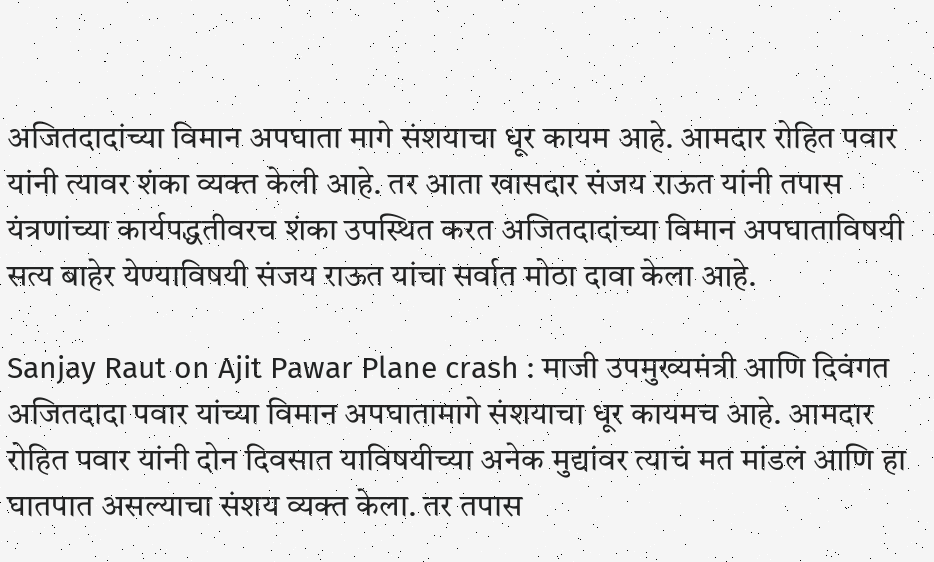अजितदादांच्या विमान अपघाता मागे संशयाचा धूर कायम आहे. आमदार रोहित पवार यांनी त्यावर शंका व्यक्त केली आहे. तर आता खासदार संजय राऊत यांनी तपास यंत्रणांच्या कार्यपद्धतीवरच शंका उपस्थित करत अजितदादांच्या विमान अपघाताविषयी सत्य बाहेर येण्याविषयी संजय राऊत यांचा सर्वात मोठा दावा केला आहे.

Sanjay Raut on Ajit Pawar Plane crash : माजी उपमुख्यमंत्री आणि दिवंगत अजितदादा पवार यांच्या विमान अपघातामागे संशयाचा धूर कायमच आहे. आमदार रोहित पवार यांनी दोन दिवसात याविषयीच्या अनेक मुद्यांवर त्याचं मत मांडलं आणि हा घातपात असल्याचा संशय व्यक्त केला. तर तपास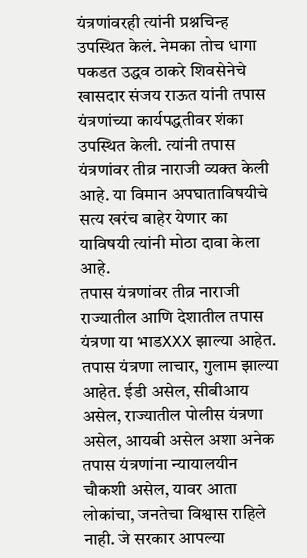यंत्रणांवरही त्यांनी प्रश्नचिन्ह उपस्थित केलं. नेमका तोच धागा पकडत उद्धव ठाकरे शिवसेनेचे खासदार संजय राऊत यांनी तपास यंत्रणांच्या कार्यपद्धतीवर शंका उपस्थित केली. त्यांनी तपास यंत्रणांवर तीव्र नाराजी व्यक्त केली आहे. या विमान अपघाताविषयीचे सत्य खरंच बाहेर येणार का याविषयी त्यांनी मोठा दावा केला आहे.
तपास यंत्रणांवर तीव्र नाराजी
राज्यातील आणि देशातील तपास यंत्रणा या भाडXXX झाल्या आहेत. तपास यंत्रणा लाचार, गुलाम झाल्या आहेत. ईडी असेल, सीबीआय असेल, राज्यातील पोलीस यंत्रणा असेल, आयबी असेल अशा अनेक तपास यंत्रणांना न्यायालयीन चौकशी असेल, यावर आता लोकांचा, जनतेचा विश्वास राहिले नाही. जे सरकार आपल्या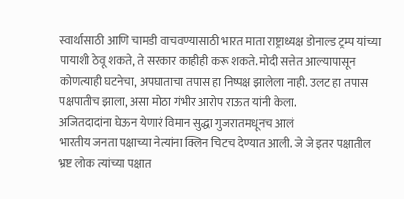स्वार्थासाठी आणि चामडी वाचवण्यासाठी भारत माता राष्ट्राध्यक्ष डोनाल्ड ट्रम्प यांच्या पायाशी ठेवू शकते, ते सरकार काहीही करू शकते. मोदी सत्तेत आल्यापासून कोणत्याही घटनेचा, अपघाताचा तपास हा निष्पक्ष झालेला नाही. उलट हा तपास पक्षपातीच झाला, असा मोठा गंभीर आरोप राऊत यांनी केला.
अजितदादांना घेऊन येणारं विमान सुद्धा गुजरातमधूनच आलं
भारतीय जनता पक्षाच्या नेत्यांना क्लिन चिटच देण्यात आली. जे जे इतर पक्षातील भ्रष्ट लोक त्यांच्या पक्षात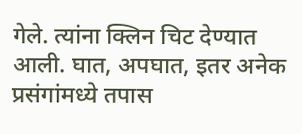गेले. त्यांना क्लिन चिट देण्यात आली. घात, अपघात, इतर अनेक प्रसंगांमध्ये तपास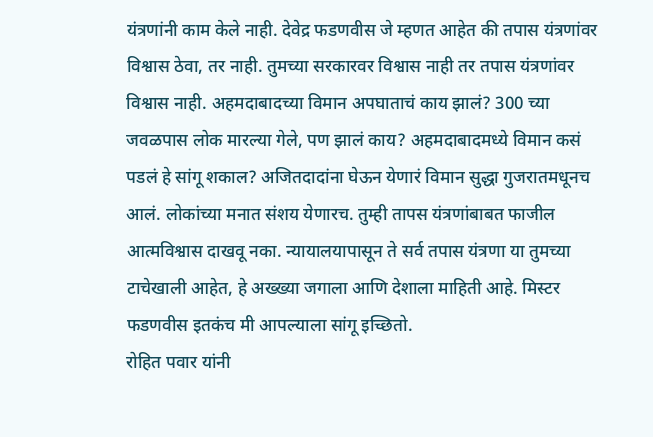यंत्रणांनी काम केले नाही. देवेद्र फडणवीस जे म्हणत आहेत की तपास यंत्रणांवर विश्वास ठेवा, तर नाही. तुमच्या सरकारवर विश्वास नाही तर तपास यंत्रणांवर विश्वास नाही. अहमदाबादच्या विमान अपघाताचं काय झालं? 300 च्या जवळपास लोक मारल्या गेले, पण झालं काय? अहमदाबादमध्ये विमान कसं पडलं हे सांगू शकाल? अजितदादांना घेऊन येणारं विमान सुद्धा गुजरातमधूनच आलं. लोकांच्या मनात संशय येणारच. तुम्ही तापस यंत्रणांबाबत फाजील आत्मविश्वास दाखवू नका. न्यायालयापासून ते सर्व तपास यंत्रणा या तुमच्या टाचेखाली आहेत, हे अख्ख्या जगाला आणि देशाला माहिती आहे. मिस्टर फडणवीस इतकंच मी आपल्याला सांगू इच्छितो.
रोहित पवार यांनी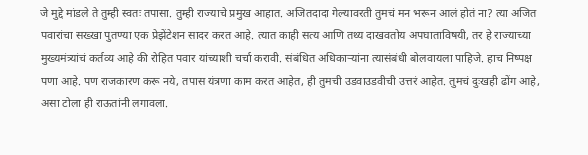जे मुद्दे मांडले ते तुम्ही स्वतः तपासा. तुम्ही राज्याचे प्रमुख आहात. अजितदादा गेल्यावरती तुमचं मन भरून आलं होतं ना? त्या अजित पवारांचा सख्खा पुतण्या एक प्रेझेंटेशन सादर करत आहे. त्यात काही सत्य आणि तथ्य दाखवतोय अपघाताविषयी, तर हे राज्याच्या मुख्यमंत्र्यांचं कर्तव्य आहे की रोहित पवार यांच्याशी चर्चा करावी. संबंधित अधिकाऱ्यांना त्यासंबंधी बोलवायला पाहिजे. हाच निष्पक्ष पणा आहे. पण राजकारण करू नये, तपास यंत्रणा काम करत आहेत, ही तुमची उडवाउडवीची उत्तरं आहेत. तुमचं दुःखही ढोंग आहे, असा टोला ही राऊतांनी लगावला.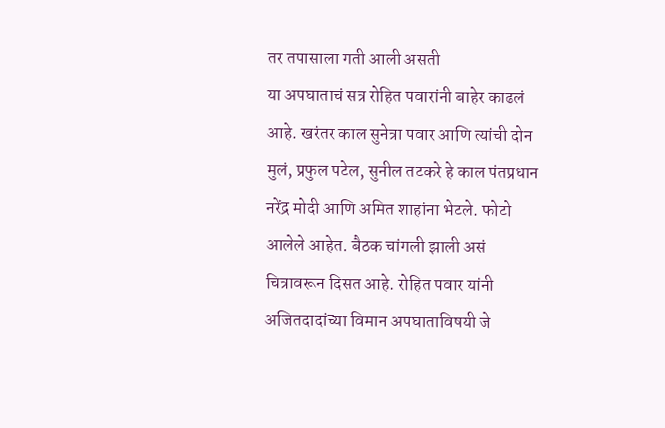तर तपासाला गती आली असती
या अपघाताचं सत्र रोहित पवारांनी बाहेर काढलं आहे. खरंतर काल सुनेत्रा पवार आणि त्यांची दोन मुलं, प्रफुल पटेल, सुनील तटकरे हे काल पंतप्रधान नरेंद्र मोदी आणि अमित शाहांना भेटले. फोटो आलेले आहेत. बैठक चांगली झाली असं चित्रावरून दिसत आहे. रोहित पवार यांनी अजितदादांच्या विमान अपघाताविषयी जे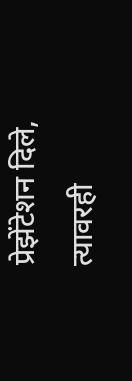प्रेझेंटेशन दिले, त्यावरही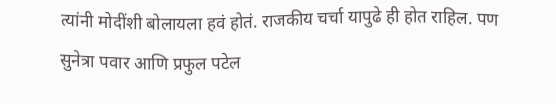त्यांनी मोदींशी बोलायला हवं होतं. राजकीय चर्चा यापुढे ही होत राहिल. पण सुनेत्रा पवार आणि प्रफुल पटेल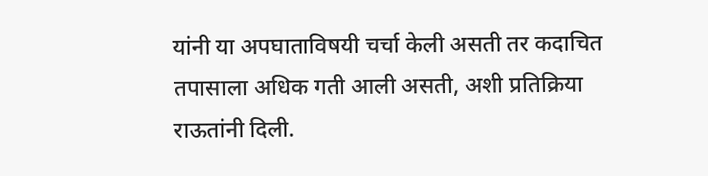यांनी या अपघाताविषयी चर्चा केली असती तर कदाचित तपासाला अधिक गती आली असती, अशी प्रतिक्रिया राऊतांनी दिली.